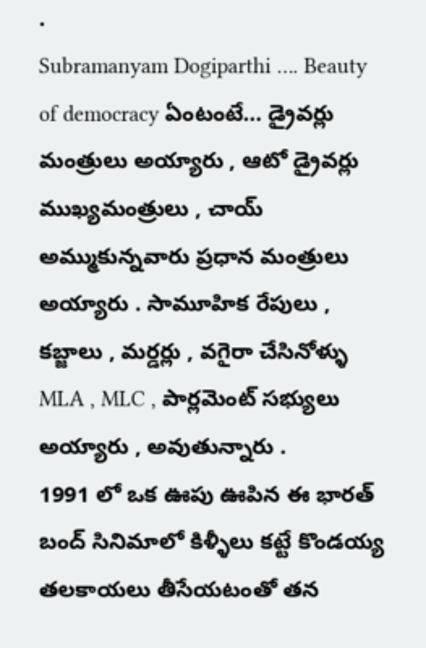.
Subramanyam Dogiparthi …. Beauty of democracy ఏంటంటే… డ్రైవర్లు మంత్రులు అయ్యారు , ఆటో డ్రైవర్లు ముఖ్యమంత్రులు , చాయ్ అమ్ముకున్నవారు ప్రధాన మంత్రులు అయ్యారు . సామూహిక రేపులు , కబ్జాలు , మర్డర్లు , వగైరా చేసినోళ్ళు MLA , MLC , పార్లమెంట్ సభ్యులు అయ్యారు , అవుతున్నారు .
1991 లో ఒక ఊపు ఊపిన ఈ భారత్ బంద్ సినిమాలో కిళ్ళీలు కట్టే కొండయ్య తలకాయలు తీసేయటంతో తన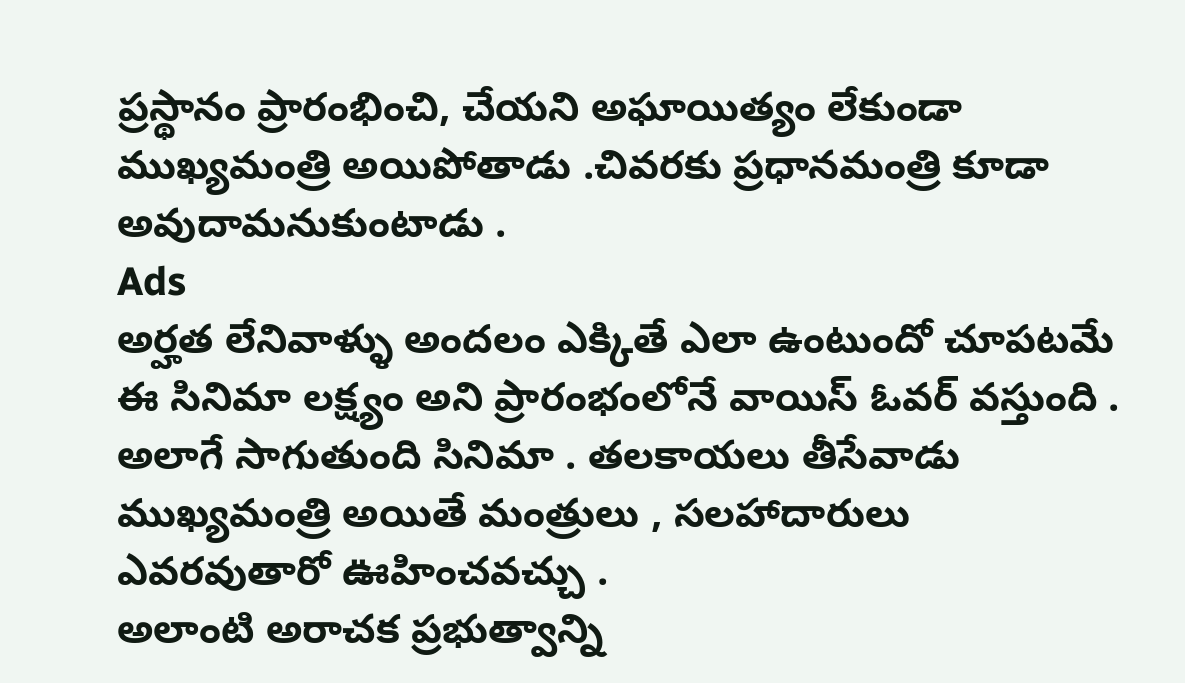ప్రస్థానం ప్రారంభించి, చేయని అఘాయిత్యం లేకుండా ముఖ్యమంత్రి అయిపోతాడు .చివరకు ప్రధానమంత్రి కూడా అవుదామనుకుంటాడు .
Ads
అర్హత లేనివాళ్ళు అందలం ఎక్కితే ఎలా ఉంటుందో చూపటమే ఈ సినిమా లక్ష్యం అని ప్రారంభంలోనే వాయిస్ ఓవర్ వస్తుంది . అలాగే సాగుతుంది సినిమా . తలకాయలు తీసేవాడు ముఖ్యమంత్రి అయితే మంత్రులు , సలహాదారులు ఎవరవుతారో ఊహించవచ్చు .
అలాంటి అరాచక ప్రభుత్వాన్ని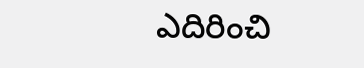ఎదిరించి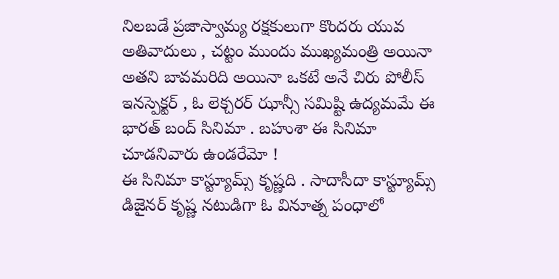నిలబడే ప్రజాస్వామ్య రక్షకులుగా కొందరు యువ అతివాదులు , చట్టం ముందు ముఖ్యమంత్రి అయినా అతని బావమరిది అయినా ఒకటే అనే చిరు పోలీస్ ఇనస్పెక్టర్ , ఓ లెక్చరర్ ఝాన్సీ సమిష్టి ఉద్యమమే ఈ భారత్ బంద్ సినిమా . బహుశా ఈ సినిమా చూడనివారు ఉండరేమో !
ఈ సినిమా కాస్ట్యూమ్స్ కృష్ణది . సాదాసీదా కాస్ట్యూమ్స్ డిజైనర్ కృష్ణ నటుడిగా ఓ వినూత్న పంధాలో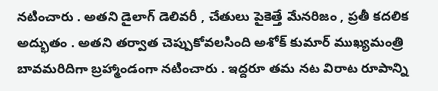నటించారు . అతని డైలాగ్ డెలివరీ , చేతులు పైకెత్తే మేనరిజం , ప్రతీ కదలిక అద్భుతం . అతని తర్వాత చెప్పుకోవలసింది అశోక్ కుమార్ ముఖ్యమంత్రి బావమరిదిగా బ్రహ్మాండంగా నటించారు . ఇద్దరూ తమ నట విరాట రూపాన్ని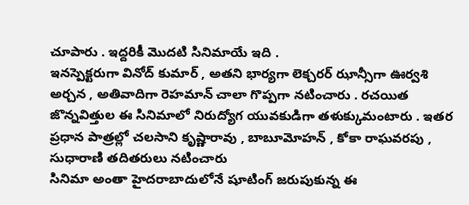చూపారు . ఇద్దరికీ మొదటి సినిమాయే ఇది .
ఇనస్పెక్టరుగా వినోద్ కుమార్ , అతని భార్యగా లెక్చరర్ ఝాన్సీగా ఊర్వశి అర్చన , అతివాదిగా రెహమాన్ చాలా గొప్పగా నటించారు . రచయిత జొన్నవిత్తుల ఈ సినిమాలో నిరుద్యోగ యువకుడిగా తళుక్కుమంటారు . ఇతర ప్రధాన పాత్రల్లో చలసాని కృష్ణారావు , బాబూమోహన్ , కోకా రాఘవరపు , సుధారాణి తదితరులు నటించారు
సినిమా అంతా హైదరాబాదులోనే షూటింగ్ జరుపుకున్న ఈ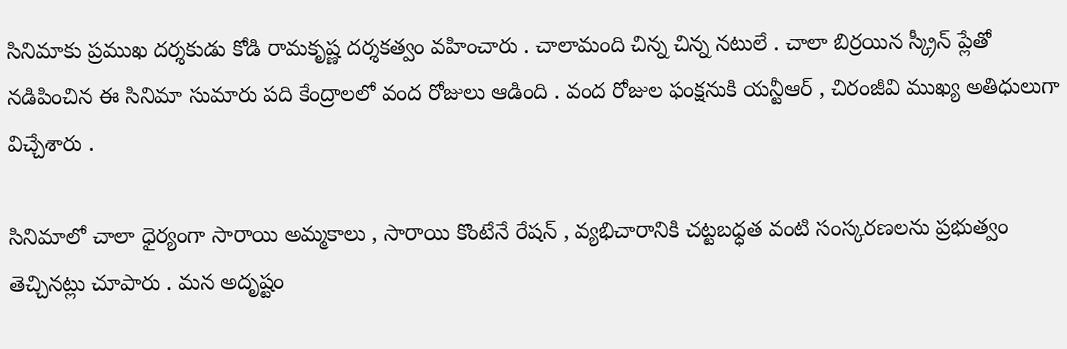సినిమాకు ప్రముఖ దర్శకుడు కోడి రామకృష్ణ దర్శకత్వం వహించారు . చాలామంది చిన్న చిన్న నటులే . చాలా బిర్రయిన స్క్రీన్ ప్లేతో నడిపించిన ఈ సినిమా సుమారు పది కేంద్రాలలో వంద రోజులు ఆడింది . వంద రోజుల ఫంక్షనుకి యన్టీఆర్ , చిరంజీవి ముఖ్య అతిధులుగా విచ్చేశారు .

సినిమాలో చాలా ధైర్యంగా సారాయి అమ్మకాలు , సారాయి కొంటేనే రేషన్ , వ్యభిచారానికి చట్టబధ్ధత వంటి సంస్కరణలను ప్రభుత్వం తెచ్చినట్లు చూపారు . మన అదృష్టం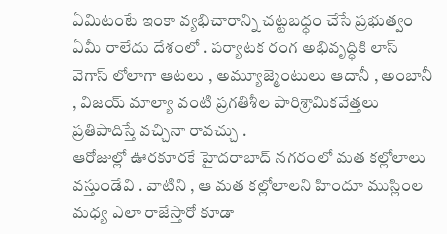ఏమిటంటే ఇంకా వ్యభిచారాన్ని చట్టబధ్ధం చేసే ప్రభుత్వం ఏమీ రాలేదు దేశంలో . పర్యాటక రంగ అభివృద్ధికి లాస్ వెగాస్ లోలాగా ఆటలు , అమ్యూజ్మెంటులు ఆదానీ , అంబానీ , విజయ్ మాల్యా వంటి ప్రగతిశీల పారిశ్రామికవేత్తలు ప్రతిపాదిస్తే వచ్చినా రావచ్చు .
ఆరోజుల్లో ఊరకూరకే హైదరాబాద్ నగరంలో మత కల్లోలాలు వస్తుండేవి . వాటిని , ఆ మత కల్లోలాలని హిందూ ముస్లింల మధ్య ఎలా రాజేస్తారో కూడా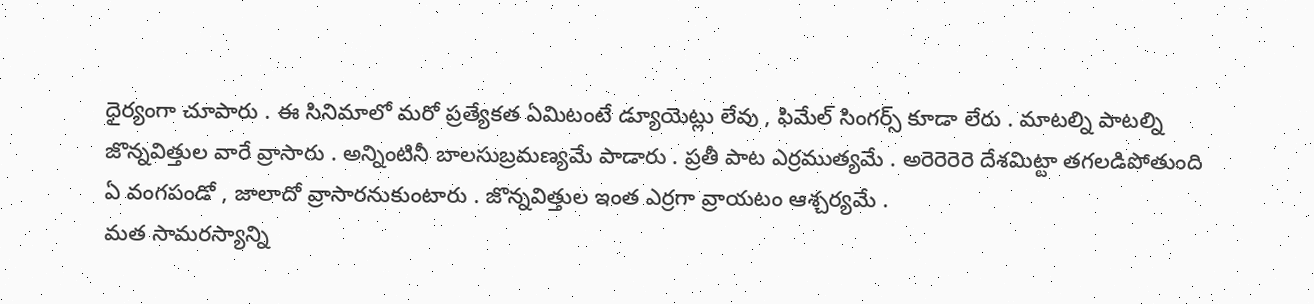ధైర్యంగా చూపారు . ఈ సినిమాలో మరో ప్రత్యేకత ఏమిటంటే డ్యూయెట్లు లేవు , ఫిమేల్ సింగర్స్ కూడా లేరు . మాటల్ని పాటల్ని జొన్నవిత్తుల వారే వ్రాసారు . అన్నింటినీ బాలసుబ్రమణ్యమే పాడారు . ప్రతీ పాట ఎర్రముత్యమే . అరెరెరెరె దేశమిట్టా తగలడిపోతుంది ఏ వంగపండో , జాలాదో వ్రాసారనుకుంటారు . జొన్నవిత్తుల ఇంత ఎర్రగా వ్రాయటం ఆశ్చర్యమే .
మత సామరస్యాన్ని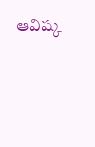ఆవిష్క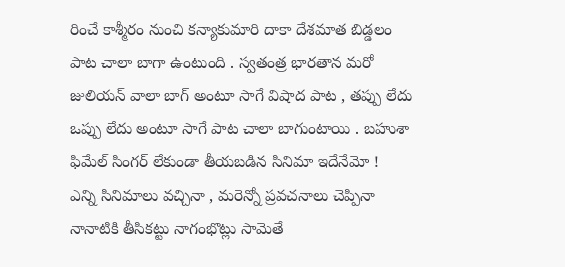రించే కాశ్మీరం నుంచి కన్యాకుమారి దాకా దేశమాత బిడ్డలం పాట చాలా బాగా ఉంటుంది . స్వతంత్ర భారతాన మరో జులియన్ వాలా బాగ్ అంటూ సాగే విషాద పాట , తప్పు లేదు ఒప్పు లేదు అంటూ సాగే పాట చాలా బాగుంటాయి . బహుశా ఫిమేల్ సింగర్ లేకుండా తీయబడిన సినిమా ఇదేనేమో !
ఎన్ని సినిమాలు వచ్చినా , మరెన్నో ప్రవచనాలు చెప్పినా నానాటికి తీసికట్టు నాగంభొట్లు సామెతే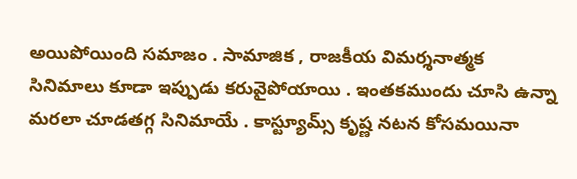అయిపోయింది సమాజం . సామాజిక , రాజకీయ విమర్శనాత్మక సినిమాలు కూడా ఇప్పుడు కరువైపోయాయి . ఇంతకముందు చూసి ఉన్నా మరలా చూడతగ్గ సినిమాయే . కాస్ట్యూమ్స్ కృష్ణ నటన కోసమయినా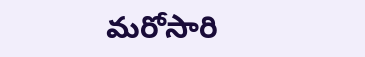మరోసారి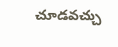చూడవచ్చు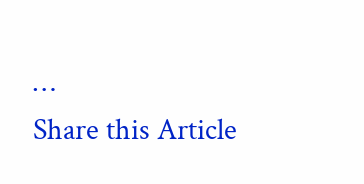…
Share this Article